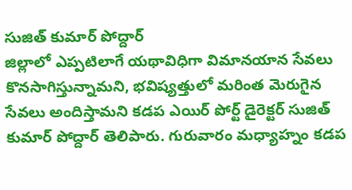సుజిత్ కుమార్ పోద్దార్
జిల్లాలో ఎప్పటిలాగే యథావిధిగా విమానయాన సేవలు కొనసాగిస్తున్నామని, భవిష్యత్తులో మరింత మెరుగైన సేవలు అందిస్తామని కడప ఎయిర్ పోర్ట్ డైరెక్టర్ సుజిత్ కుమార్ పోద్దార్ తెలిపారు. గురువారం మధ్యాహ్నం కడప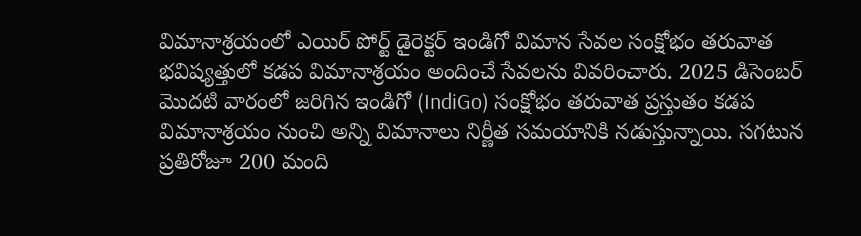విమానాశ్రయంలో ఎయిర్ పోర్ట్ డైరెక్టర్ ఇండిగో విమాన సేవల సంక్షోభం తరువాత భవిష్యత్తులో కడప విమానాశ్రయం అందించే సేవలను వివరించారు. 2025 డిసెంబర్ మొదటి వారంలో జరిగిన ఇండిగో (IndiGo) సంక్షోభం తరువాత ప్రస్తుతం కడప విమానాశ్రయం నుంచి అన్ని విమానాలు నిర్ణీత సమయానికి నడుస్తున్నాయి. సగటున ప్రతిరోజూ 200 మంది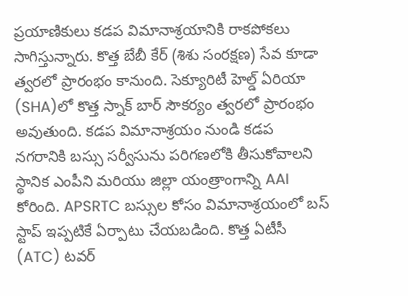ప్రయాణికులు కడప విమానాశ్రయానికి రాకపోకలు సాగిస్తున్నారు. కొత్త బేబీ కేర్ (శిశు సంరక్షణ) సేవ కూడా త్వరలో ప్రారంభం కానుంది. సెక్యూరిటీ హెల్డ్ ఏరియా (SHA)లో కొత్త స్నాక్ బార్ సౌకర్యం త్వరలో ప్రారంభం అవుతుంది. కడప విమానాశ్రయం నుండి కడప నగరానికి బస్సు సర్వీసును పరిగణలోకి తీసుకోవాలని స్థానిక ఎంపీని మరియు జిల్లా యంత్రాంగాన్ని AAI కోరింది. APSRTC బస్సుల కోసం విమానాశ్రయంలో బస్ స్టాప్ ఇప్పటికే ఏర్పాటు చేయబడింది. కొత్త ఏటీసీ (ATC) టవర్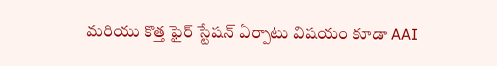మరియు కొత్త ఫైర్ స్టేషన్ ఏర్పాటు విషయం కూడా AAI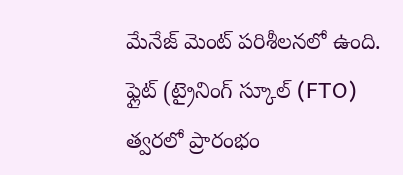మేనేజ్ మెంట్ పరిశీలనలో ఉంది. ఫ్లైట్ (ట్రైనింగ్ స్కూల్ (FTO) త్వరలో ప్రారంభం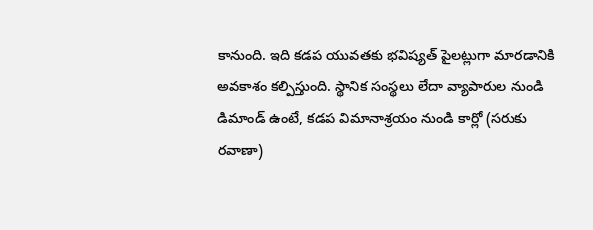కానుంది. ఇది కడప యువతకు భవిష్యత్ పైలట్లుగా మారడానికి అవకాశం కల్పిస్తుంది. స్థానిక సంస్థలు లేదా వ్యాపారుల నుండి డిమాండ్ ఉంటే, కడప విమానాశ్రయం నుండి కార్లో (సరుకు రవాణా)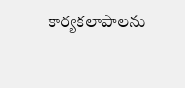కార్యకలాపాలను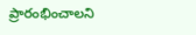ప్రారంభించాలని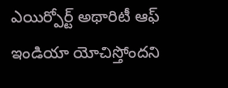ఎయిర్పోర్ట్ అథారిటీ ఆఫ్ ఇండియా యోచిస్తోందని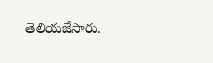తెలియజేసారు.